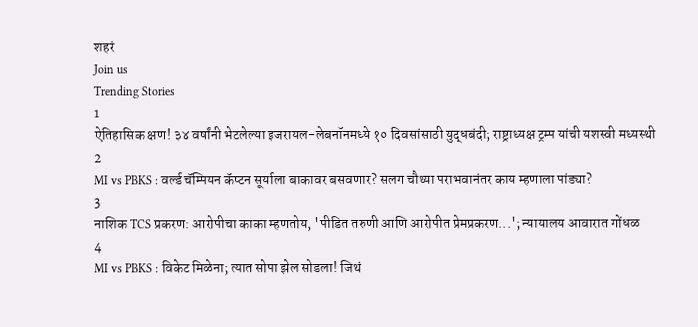शहरं
Join us
Trending Stories
1
ऐतिहासिक क्षण! ३४ वर्षांनी भेटलेल्या इजरायल-लेबनॉनमध्ये १० दिवसांसाठी युद्धबंदी; राष्ट्राध्यक्ष ट्रम्प यांची यशस्वी मध्यस्थी
2
MI vs PBKS : वर्ल्ड चॅम्पियन कॅप्टन सूर्याला बाकावर बसवणार? सलग चौथ्या पराभवानंतर काय म्हणाला पांड्या?
3
नाशिक TCS प्रकरण: आरोपीचा काका म्हणतोय, 'पीडित तरुणी आणि आरोपीत प्रेमप्रकरण...'; न्यायालय आवारात गोंधळ
4
MI vs PBKS : विकेट मिळेना; त्यात सोपा झेल सोडला! जिथं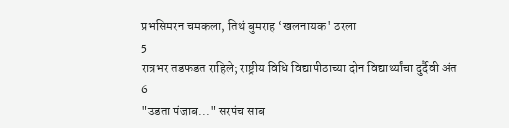प्रभसिमरन चमकला, तिथं बुमराह ‘खलनायक' ठरला
5
रात्रभर तडफडत राहिले; राष्ट्रीय विधि विद्यापीठाच्या दोन विद्यार्थ्यांचा दुर्दैवी अंत
6
"उडता पंजाब..." सरपंच साब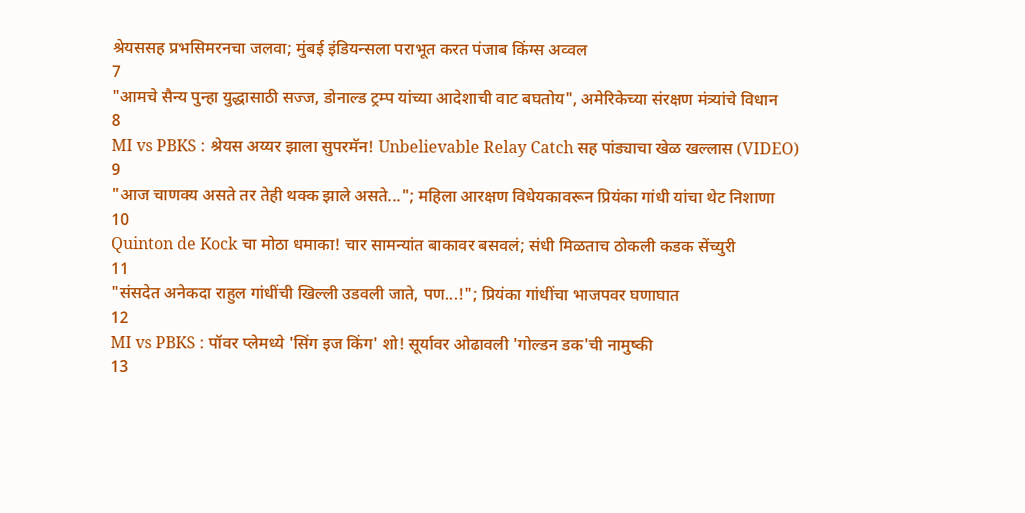श्रेयससह प्रभसिमरनचा जलवा; मुंबई इंडियन्सला पराभूत करत पंजाब किंग्स अव्वल
7
"आमचे सैन्य पुन्हा युद्धासाठी सज्ज, डोनाल्ड ट्रम्प यांच्या आदेशाची वाट बघतोय", अमेरिकेच्या संरक्षण मंत्र्यांचे विधान
8
MI vs PBKS : श्रेयस अय्यर झाला सुपरमॅन! Unbelievable Relay Catch सह पांड्याचा खेळ खल्लास (VIDEO)
9
"आज चाणक्य असते तर तेही थक्क झाले असते..."; महिला आरक्षण विधेयकावरून प्रियंका गांधी यांचा थेट निशाणा
10
Quinton de Kock चा मोठा धमाका! चार सामन्यांत बाकावर बसवलं; संधी मिळताच ठोकली कडक सेंच्युरी
11
"संसदेत अनेकदा राहुल गांधींची खिल्ली उडवली जाते, पण...!"; प्रियंका गांधींचा भाजपवर घणाघात
12
MI vs PBKS : पॉवर प्लेमध्ये 'सिंग इज किंग' शो! सूर्यावर ओढावली 'गोल्डन डक'ची नामुष्की
13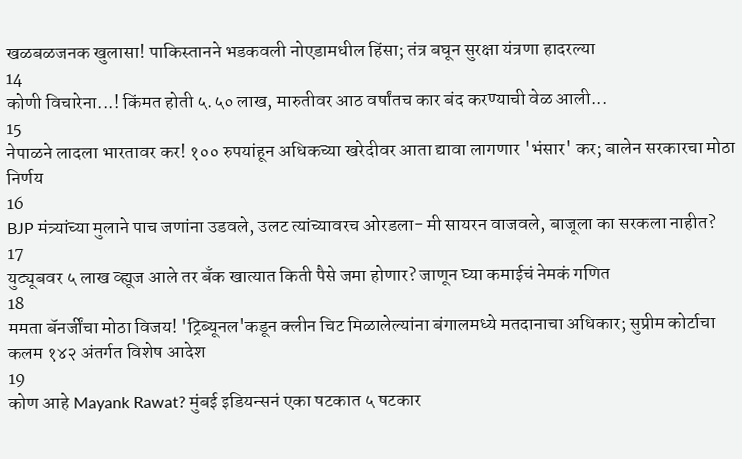खळबळजनक खुलासा! पाकिस्तानने भडकवली नोएडामधील हिंसा; तंत्र बघून सुरक्षा यंत्रणा हादरल्या
14
कोणी विचारेना...! किंमत होती ५.५० लाख, मारुतीवर आठ वर्षांतच कार बंद करण्याची वेळ आली...
15
नेपाळने लादला भारतावर कर! १०० रुपयांहून अधिकच्या खरेदीवर आता द्यावा लागणार 'भंसार' कर; बालेन सरकारचा मोठा निर्णय
16
BJP मंत्र्यांच्या मुलाने पाच जणांना उडवले, उलट त्यांच्यावरच ओरडला- मी सायरन वाजवले, बाजूला का सरकला नाहीत?
17
युट्यूबवर ५ लाख व्ह्यूज आले तर बँक खात्यात किती पैसे जमा होणार? जाणून घ्या कमाईचं नेमकं गणित
18
ममता बॅनर्जींचा मोठा विजय! 'ट्रिब्यूनल'कडून क्लीन चिट मिळालेल्यांना बंगालमध्ये मतदानाचा अधिकार; सुप्रीम कोर्टाचा कलम १४२ अंतर्गत विशेष आदेश
19
कोण आहे Mayank Rawat? मुंबई इडियन्सनं एका षटकात ५ षटकार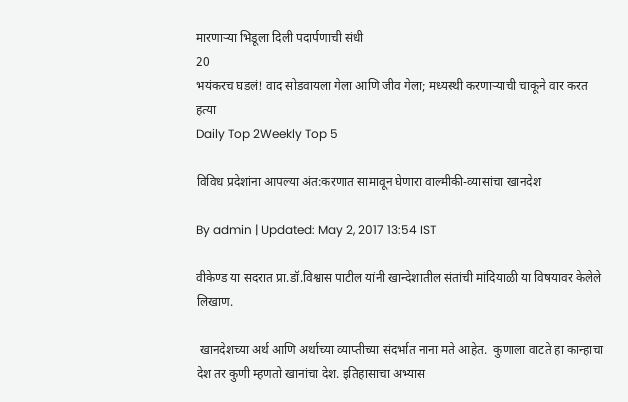मारणाऱ्या भिडूला दिली पदार्पणाची संधी
20
भयंकरच घडलं! वाद सोडवायला गेला आणि जीव गेला; मध्यस्थी करणाऱ्याची चाकूने वार करत हत्या
Daily Top 2Weekly Top 5

विविध प्रदेशांना आपल्या अंत:करणात सामावून घेणारा वाल्मीकी-व्यासांचा खानदेश

By admin | Updated: May 2, 2017 13:54 IST

वीकेण्ड या सदरात प्रा.डॉ.विश्वास पाटील यांनी खान्देशातील संतांची मांदियाळी या विषयावर केलेले लिखाण.

 खानदेशच्या अर्थ आणि अर्थाच्या व्याप्तीच्या संदर्भात नाना मते आहेत.  कुणाला वाटते हा कान्हाचा देश तर कुणी म्हणतो खानांचा देश. इतिहासाचा अभ्यास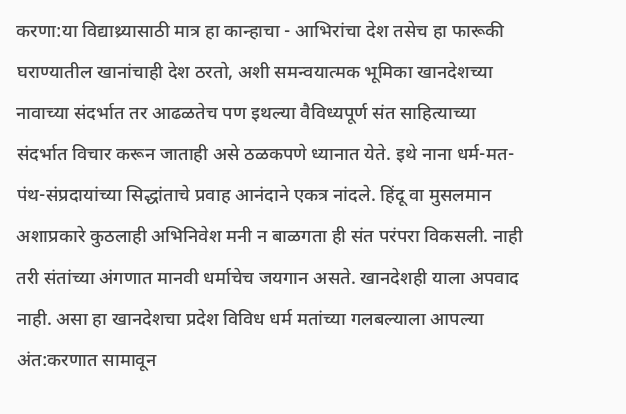करणा:या विद्याथ्र्यासाठी मात्र हा कान्हाचा - आभिरांचा देश तसेच हा फारूकी घराण्यातील खानांचाही देश ठरतो, अशी समन्वयात्मक भूमिका खानदेशच्या नावाच्या संदर्भात तर आढळतेच पण इथल्या वैविध्यपूर्ण संत साहित्याच्या संदर्भात विचार करून जाताही असे ठळकपणे ध्यानात येते. इथे नाना धर्म-मत-पंथ-संप्रदायांच्या सिद्धांताचे प्रवाह आनंदाने एकत्र नांदले. हिंदू वा मुसलमान अशाप्रकारे कुठलाही अभिनिवेश मनी न बाळगता ही संत परंपरा विकसली. नाही तरी संतांच्या अंगणात मानवी धर्माचेच जयगान असते. खानदेशही याला अपवाद नाही. असा हा खानदेशचा प्रदेश विविध धर्म मतांच्या गलबल्याला आपल्या अंत:करणात सामावून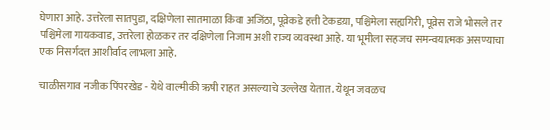घेणारा आहे. उत्तरेला सातपुडा, दक्षिणेला सातमाळा किंवा अजिंठा, पूव्रेकडे हत्ती टेकडय़ा, पश्चिमेला सह्यगिरी, पूव्रेस राजे भोसले तर पश्चिमेला गायकवाड, उत्तरेला होळकर तर दक्षिणेला निजाम अशी राज्य व्यवस्था आहे. या भूमीला सहजच समन्वयात्मक असण्याचा एक निसर्गदत्त आशीर्वाद लाभला आहे.

चाळीसगाव नजीक पिंपरखेड - येथे वाल्मीकी ऋषी राहत असल्याचे उल्लेख येतात. येथून जवळच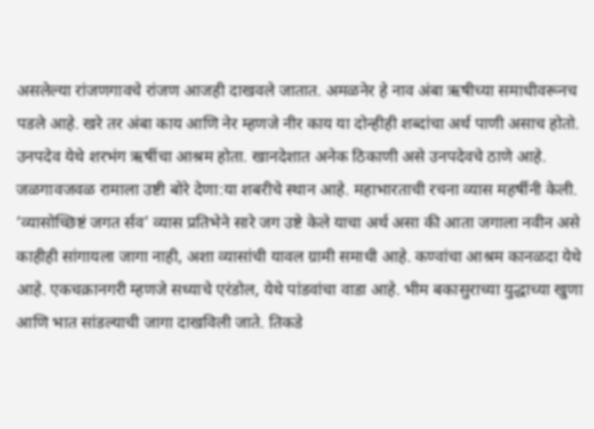असलेल्या रांजणगावचे रांजण आजही दाखवले जातात. अमळनेर हे नाव अंबा ऋषीच्या समाधीवरूनच पडले आहे. खरे तर अंबा काय आणि नेर म्हणजे नीर काय या दोन्हीही शब्दांचा अर्थ पाणी असाच होतो.  उनपदेव येथे शरभंग ऋषींचा आश्रम होता. खानदेशात अनेक ठिकाणी असे उनपदेवचे ठाणे आहे. जळगावजवळ रामाला उष्टी बोरे देणा:या शबरीचे स्थान आहे. महाभारताची रचना व्यास महर्षीनी केली. ‘व्यासोच्छिष्टं जगत र्सव’ व्यास प्रतिभेने सारे जग उष्टे केले याचा अर्थ असा की आता जगाला नवीन असे काहीही सांगायला जागा नाही, अशा व्यासांची यावल ग्रामी समाधी आहे. कण्वांचा आश्रम कानळदा येथे आहे. एकचक्रानगरी म्हणजे सध्याचे एरंडोल, येथे पांडवांचा वाडा आहे. भीम बकासुराच्या युद्धाच्या खुणा आणि भात सांडल्याची जागा दाखविली जाते. तिकडे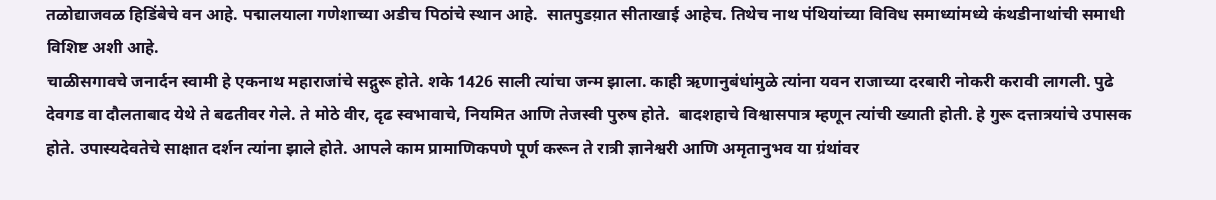तळोद्याजवळ हिडिंबेचे वन आहे. पद्मालयाला गणेशाच्या अडीच पिठांचे स्थान आहे.  सातपुडय़ात सीताखाई आहेच. तिथेच नाथ पंथियांच्या विविध समाध्यांमध्ये कंथडीनाथांची समाधी विशिष्ट अशी आहे.
चाळीसगावचे जनार्दन स्वामी हे एकनाथ महाराजांचे सद्गुरू होते. शके 1426 साली त्यांचा जन्म झाला. काही ऋणानुबंधांमुळे त्यांना यवन राजाच्या दरबारी नोकरी करावी लागली. पुढे देवगड वा दौलताबाद येथे ते बढतीवर गेले. ते मोठे वीर, दृढ स्वभावाचे, नियमित आणि तेजस्वी पुरुष होते.  बादशहाचे विश्वासपात्र म्हणून त्यांची ख्याती होती. हे गुरू दत्तात्रयांचे उपासक होते. उपास्यदेवतेचे साक्षात दर्शन त्यांना झाले होते. आपले काम प्रामाणिकपणे पूर्ण करून ते रात्री ज्ञानेश्वरी आणि अमृतानुभव या ग्रंथांवर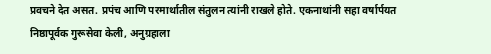प्रवचने देत असत. प्रपंच आणि परमार्थातील संतुलन त्यांनी राखले होते. एकनाथांनी सहा वर्षार्पयत निष्ठापूर्वक गुरूसेवा केली, अनुग्रहाला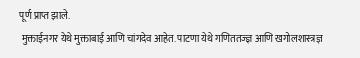पूर्ण प्राप्त झाले.
 मुक्ताईनगर येथे मुक्ताबाई आणि चांगदेव आहेत. पाटणा येथे गणिततज्ज्ञ आणि खगोलशास्त्रज्ञ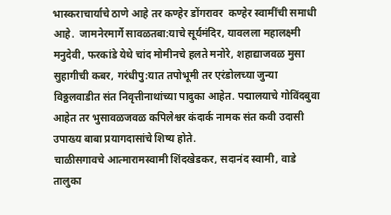भास्कराचार्याचे ठाणे आहे तर कण्हेर डोंगरावर  कण्हेर स्वामींची समाधी आहे.  जामनेरमार्गे सावळतबा:याचे सूर्यमंदिर, यावलला महालक्ष्मी मनुदेवी, फरकांडे येथे चांद मोमीनचे हलते मनोरे, शहाद्याजवळ मुसा सुहागीची कबर, गरंधीपु:यात तपोभूमी तर एरंडोलच्या जुन्या विठ्ठलवाडीत संत निवृत्तीनाथांच्या पादुका आहेत. पद्मालयाचे गोविंदबुवा आहेत तर भुसावळजवळ कपिलेश्वर कंदार्क नामक संत कवी उदासी उपाख्य बाबा प्रयागदासांचे शिष्य होते.
चाळीसगावचे आत्मारामस्वामी शिंदखेडकर, सदानंद स्वामी, वाडे तालुका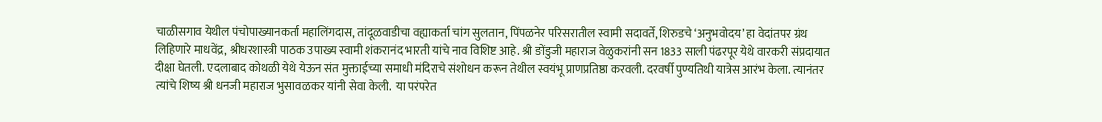चाळीसगाव येथील पंचोपाख्यानकर्ता महालिंगदास, तांदूळवाडीचा वह्याकर्ता चांग सुलतान, पिंपळनेर परिसरातील स्वामी सदावर्ते, शिरुडचे ‘अनुभवोदय’ हा वेदांतपर ग्रंथ लिहिणारे माधवेंद्र, श्रीधरशास्त्री पाठक उपाख्य स्वामी शंकरानंद भारती यांचे नाव विशिष्ट आहे. श्री ङोंडुजी महाराज वेळुकरांनी सन 1833 साली पंढरपूर येथे वारकरी संप्रदायात दीक्षा घेतली. एदलाबाद कोथळी येथे येऊन संत मुक्ताईच्या समाधी मंदिराचे संशोधन करून तेथील स्वयंभू प्राणप्रतिष्ठा करवली. दरवर्षी पुण्यतिथी यात्रेस आरंभ केला. त्यानंतर त्यांचे शिष्य श्री धनजी महाराज भुसावळकर यांनी सेवा केली.  या परंपरेत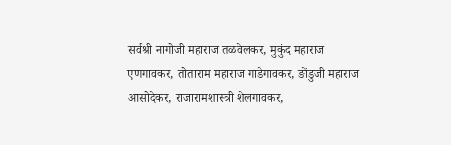सर्वश्री नागोजी महाराज तळवेलकर, मुकुंद महाराज एणगावकर, तोताराम महाराज गाडेगावकर, ङोंडुजी महाराज आसोदेकर, राजारामशास्त्री शेलगावकर,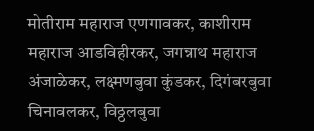मोतीराम महाराज एणगावकर, काशीराम महाराज आडविहीरकर, जगन्नाथ महाराज अंजाळेकर, लक्ष्मणबुवा कुंडकर, दिगंबरबुवा चिनावलकर, विठ्ठलबुवा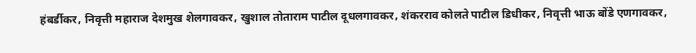हंबर्डीकर, निवृत्ती महाराज देशमुख शेलगावकर, खुशाल तोताराम पाटील दूधलगावकर, शंकरराव कोलते पाटील डिधीकर, निवृत्ती भाऊ बोंडे एणगावकर,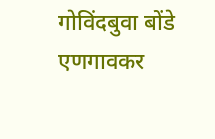गोविंदबुवा बोंडे एणगावकर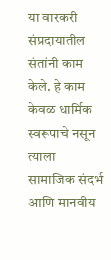या वारकरी संप्रदायातील  संतांनी काम केले. हे काम केवळ धार्मिक स्वरूपाचे नसून त्याला सामाजिक संदर्भ आणि मानवीय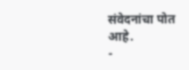संवेदनांचा पोत आहे.
-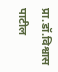प्रा.डॉ.विश्वास पाटील